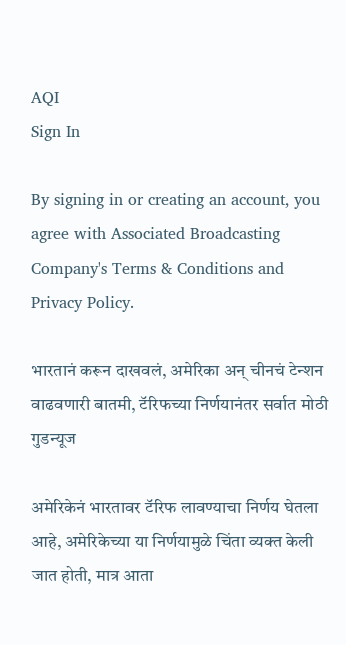AQI
Sign In

By signing in or creating an account, you agree with Associated Broadcasting Company's Terms & Conditions and Privacy Policy.

भारतानं करून दाखवलं, अमेरिका अन् चीनचं टेन्शन वाढवणारी बातमी, टॅरिफच्या निर्णयानंतर सर्वात मोठी गुडन्यूज

अमेरिकेनं भारतावर टॅरिफ लावण्याचा निर्णय घेतला आहे, अमेरिकेच्या या निर्णयामुळे चिंता व्यक्त केली जात होती, मात्र आता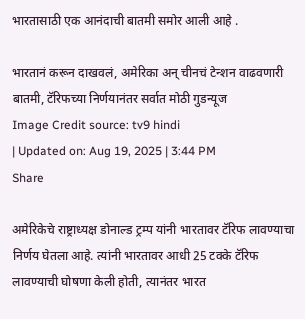भारतासाठी एक आनंदाची बातमी समोर आली आहे .

भारतानं करून दाखवलं, अमेरिका अन् चीनचं टेन्शन वाढवणारी बातमी, टॅरिफच्या निर्णयानंतर सर्वात मोठी गुडन्यूज
Image Credit source: tv9 hindi
| Updated on: Aug 19, 2025 | 3:44 PM
Share

अमेरिकेचे राष्ट्राध्यक्ष डोनाल्ड ट्रम्प यांनी भारतावर टॅरिफ लावण्याचा निर्णय घेतला आहे. त्यांनी भारतावर आधी 25 टक्के टॅरिफ लावण्याची घोषणा केली होती, त्यानंतर भारत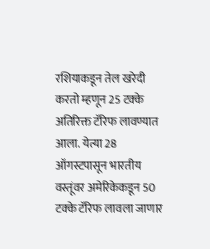रशियाकडून तेल खरेदी करतो म्हणून 25 टक्के अतिरिक्त टॅरिफ लावण्यात आला. येत्या 28 ऑगस्टपासून भारतीय वस्तूंवर अमेरिकेकडून 50 टक्के टॅरिफ लावला जाणार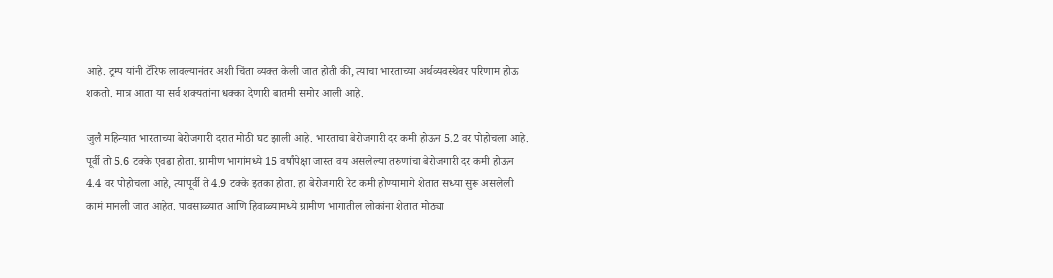आहे. ट्रम्प यांनी टॅरिफ लावल्यानंतर अशी चिंता व्यक्त केली जात होती की, त्याचा भारताच्या अर्थव्यवस्थेवर परिणाम होऊ शकतो. मात्र आता या सर्व शक्यतांना धक्का देणारी बातमी समोर आली आहे.

जुलै महिन्यात भारताच्या बेरोजगारी दरात मोठी घट झाली आहे. भारताचा बेरोजगारी दर कमी होऊन 5.2 वर पोहोचला आहे. पूर्वी तो 5.6 टक्के एवढा होता. ग्रामीण भागांमध्ये 15 वर्षांपेक्षा जास्त वय असलेल्या तरुणांचा बेरोजगारी दर कमी होऊन 4.4 वर पोहोचला आहे, त्यापूर्वी ते 4.9 टक्के इतका होता. हा बेरोजगारी रेट कमी होण्यामागे शेतात सध्या सुरू असलेली कामं मानली जात आहेत. पावसाळ्यात आणि हिवाळ्यामध्ये ग्रामीण भागातील लोकांना शेतात मोठ्या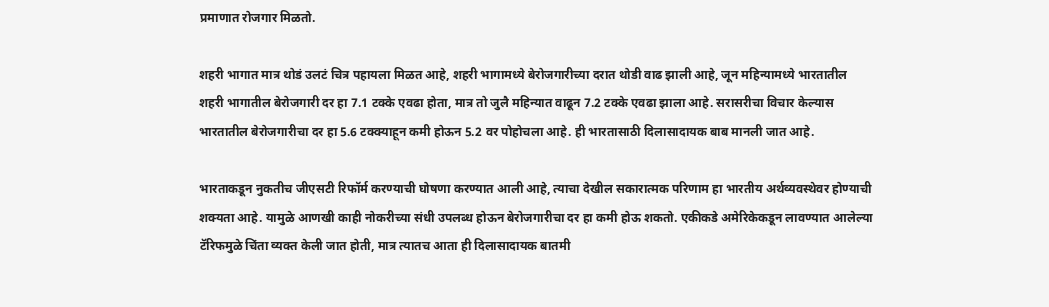प्रमाणात रोजगार मिळतो.

शहरी भागात मात्र थोडं उलटं चित्र पहायला मिळत आहे, शहरी भागामध्ये बेरोजगारीच्या दरात थोडी वाढ झाली आहे, जून महिन्यामध्ये भारतातील शहरी भागातील बेरोजगारी दर हा 7.1 टक्के एवढा होता, मात्र तो जुलै महिन्यात वाढून 7.2 टक्के एवढा झाला आहे. सरासरीचा विचार केल्यास भारतातील बेरोजगारीचा दर हा 5.6 टक्क्याहून कमी होऊन 5.2 वर पोहोचला आहे. ही भारतासाठी दिलासादायक बाब मानली जात आहे.

भारताकडून नुकतीच जीएसटी रिफॉर्म करण्याची घोषणा करण्यात आली आहे, त्याचा देखील सकारात्मक परिणाम हा भारतीय अर्थव्यवस्थेवर होण्याची शक्यता आहे. यामुळे आणखी काही नोकरीच्या संधी उपलब्ध होऊन बेरोजगारीचा दर हा कमी होऊ शकतो. एकीकडे अमेरिकेकडून लावण्यात आलेल्या टॅरिफमुळे चिंता व्यक्त केली जात होती, मात्र त्यातच आता ही दिलासादायक बातमी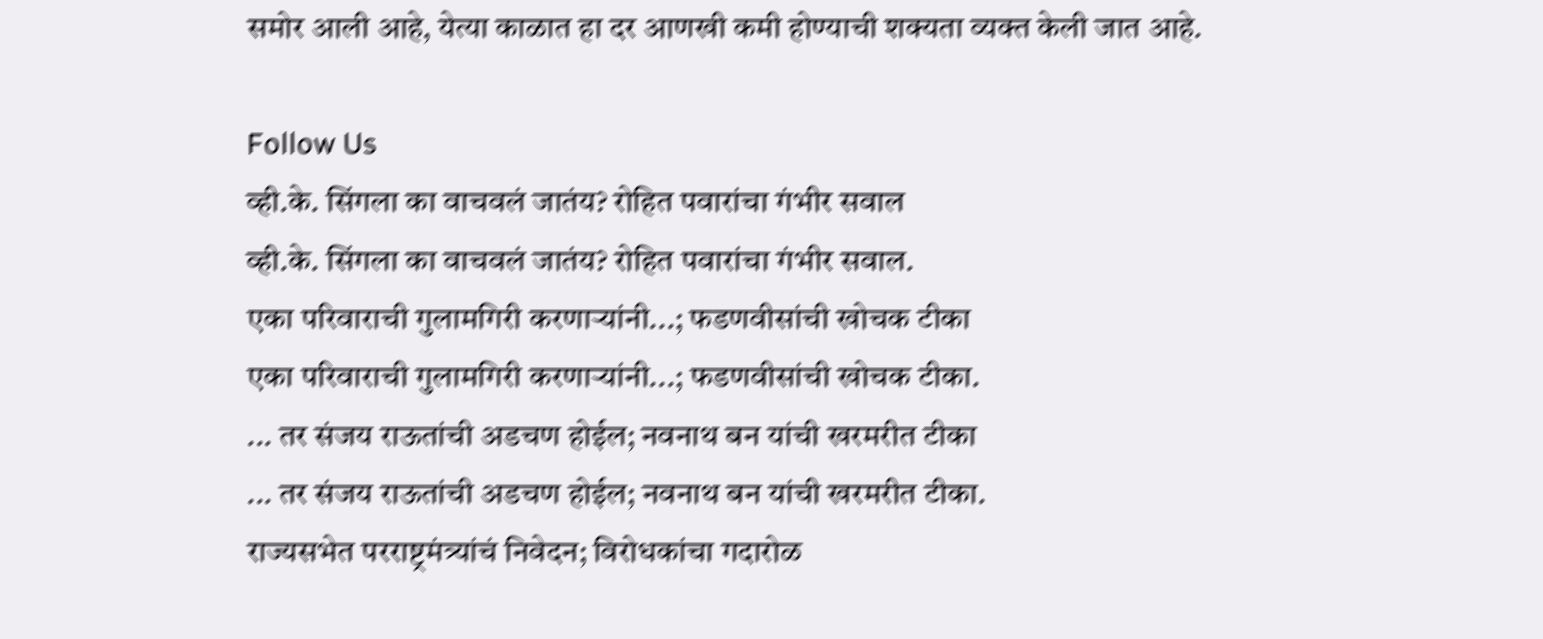समोर आली आहे, येत्या काळात हा दर आणखी कमी होण्याची शक्यता व्यक्त केली जात आहे.

Follow Us
व्ही.के. सिंगला का वाचवलं जातंय? रोहित पवारांचा गंभीर सवाल
व्ही.के. सिंगला का वाचवलं जातंय? रोहित पवारांचा गंभीर सवाल.
एका परिवाराची गुलामगिरी करणाऱ्यांनी...; फडणवीसांची खोचक टीका
एका परिवाराची गुलामगिरी करणाऱ्यांनी...; फडणवीसांची खोचक टीका.
... तर संजय राऊतांची अडचण होईल; नवनाथ बन यांची खरमरीत टीका
... तर संजय राऊतांची अडचण होईल; नवनाथ बन यांची खरमरीत टीका.
राज्यसभेत परराष्ट्रमंत्र्यांचं निवेदन; विरोधकांचा गदारोळ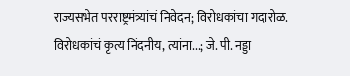राज्यसभेत परराष्ट्रमंत्र्यांचं निवेदन; विरोधकांचा गदारोळ.
विरोधकांचं कृत्य निंदनीय, त्यांना...; जे. पी. नड्डा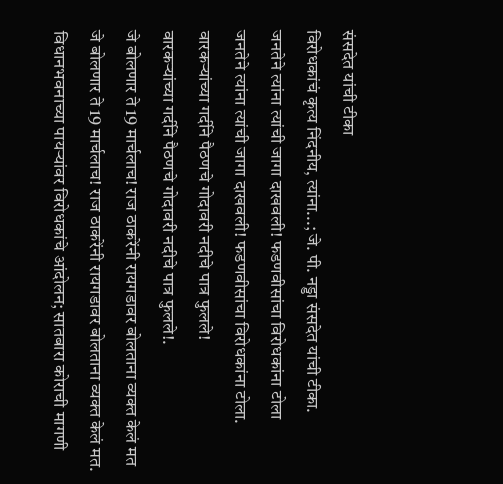संसदेत यांची टीका
विरोधकांचं कृत्य निंदनीय, त्यांना...; जे. पी. नड्डा संसदेत यांची टीका.
जनतेने त्यांना त्यांची जागा दाखवली! फडणवीसांचा विरोधकांना टोला
जनतेने त्यांना त्यांची जागा दाखवली! फडणवीसांचा विरोधकांना टोला.
वारकऱ्यांच्या गर्दीने पैठणचे गोदावरी नदीचे पात्र फुलले!
वारकऱ्यांच्या गर्दीने पैठणचे गोदावरी नदीचे पात्र फुलले!.
जे बोलणार ते 19 मार्चलाच! राज ठाकरेंनी रायगडावर बोलताना व्यक्त केलं मत
जे बोलणार ते 19 मार्चलाच! राज ठाकरेंनी रायगडावर बोलताना व्यक्त केलं मत.
विधानभवनाच्या पायऱ्यांवर विरोधकांचे आंदोलन; सातबारा कोराची मागणी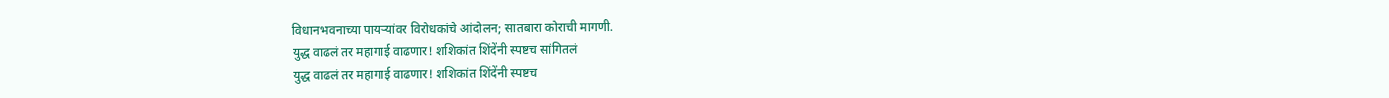विधानभवनाच्या पायऱ्यांवर विरोधकांचे आंदोलन; सातबारा कोराची मागणी.
युद्ध वाढलं तर महागाई वाढणार! शशिकांत शिंदेंनी स्पष्टच सांगितलं
युद्ध वाढलं तर महागाई वाढणार! शशिकांत शिंदेंनी स्पष्टच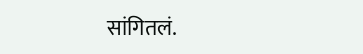सांगितलं.